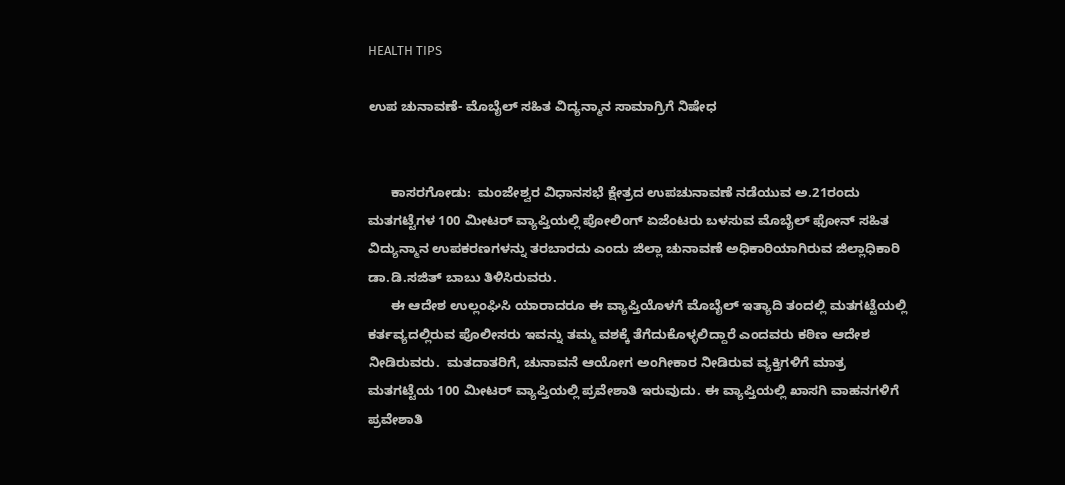HEALTH TIPS

ಉಪ ಚುನಾವಣೆ- ಮೊಬೈಲ್ ಸಹಿತ ವಿದ್ಯನ್ಮಾನ ಸಾಮಾಗ್ರಿಗೆ ನಿಷೇಧ


      ಕಾಸರಗೋಡು:  ಮಂಜೇಶ್ವರ ವಿಧಾನಸಭೆ ಕ್ಷೇತ್ರದ ಉಪಚುನಾವಣೆ ನಡೆಯುವ ಅ.21ರಂದು ಮತಗಟ್ಟೆಗಳ 100 ಮೀಟರ್ ವ್ಯಾಪ್ತಿಯಲ್ಲಿ ಪೋಲಿಂಗ್ ಏಜೆಂಟರು ಬಳಸುವ ಮೊಬೈಲ್ ಫೋನ್ ಸಹಿತ ವಿದ್ಯುನ್ಮಾನ ಉಪಕರಣಗಳನ್ನು ತರಬಾರದು ಎಂದು ಜಿಲ್ಲಾ ಚುನಾವಣೆ ಅಧಿಕಾರಿಯಾಗಿರುವ ಜಿಲ್ಲಾಧಿಕಾರಿ ಡಾ.ಡಿ.ಸಜಿತ್ ಬಾಬು ತಿಳಿಸಿರುವರು.
      ಈ ಆದೇಶ ಉಲ್ಲಂಘಿಸಿ ಯಾರಾದರೂ ಈ ವ್ಯಾಪ್ತಿಯೊಳಗೆ ಮೊಬೈಲ್ ಇತ್ಯಾದಿ ತಂದಲ್ಲಿ ಮತಗಟ್ಟೆಯಲ್ಲಿ ಕರ್ತವ್ಯದಲ್ಲಿರುವ ಪೊಲೀಸರು ಇವನ್ನು ತಮ್ಮ ವಶಕ್ಕೆ ತೆಗೆದುಕೊಳ್ಳಲಿದ್ದಾರೆ ಎಂದವರು ಕಠಿಣ ಆದೇಶ ನೀಡಿರುವರು.  ಮತದಾತರಿಗೆ, ಚುನಾವನೆ ಆಯೋಗ ಅಂಗೀಕಾರ ನೀಡಿರುವ ವ್ಯಕ್ತಿಗಳಿಗೆ ಮಾತ್ರ ಮತಗಟ್ಟೆಯ 100 ಮೀಟರ್ ವ್ಯಾಪ್ತಿಯಲ್ಲಿ ಪ್ರವೇಶಾತಿ ಇರುವುದು. ಈ ವ್ಯಾಪ್ತಿಯಲ್ಲಿ ಖಾಸಗಿ ವಾಹನಗಳಿಗೆ ಪ್ರವೇಶಾತಿ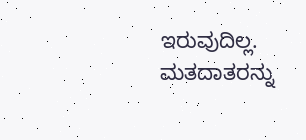ಇರುವುದಿಲ್ಲ. ಮತದಾತರನ್ನು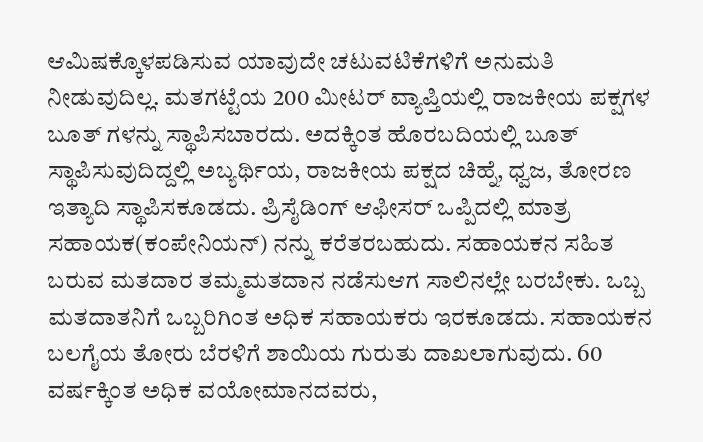ಆಮಿಷಕ್ಕೊಳಪಡಿಸುವ ಯಾವುದೇ ಚಟುವಟಿಕೆಗಳಿಗೆ ಅನುಮತಿ ನೀಡುವುದಿಲ್ಲ. ಮತಗಟ್ಟೆಯ 200 ಮೀಟರ್ ವ್ಯಾಪ್ತಿಯಲ್ಲಿ ರಾಜಕೀಯ ಪಕ್ಷಗಳ ಬೂತ್ ಗಳನ್ನು ಸ್ಥಾಪಿಸಬಾರದು. ಅದಕ್ಕಿಂತ ಹೊರಬದಿಯಲ್ಲಿ ಬೂತ್ ಸ್ಥಾಪಿಸುವುದಿದ್ದಲ್ಲಿ ಅಬ್ಯರ್ಥಿಯ, ರಾಜಕೀಯ ಪಕ್ಷದ ಚಿಹ್ನೆ, ಧ್ವಜ, ತೋರಣ ಇತ್ಯಾದಿ ಸ್ಥಾಪಿಸಕೂಡದು. ಪ್ರಿಸೈಡಿಂಗ್ ಆಫೀಸರ್ ಒಪ್ಪಿದಲ್ಲಿ ಮಾತ್ರ ಸಹಾಯಕ(ಕಂಪೇನಿಯನ್) ನನ್ನು ಕರೆತರಬಹುದು. ಸಹಾಯಕನ ಸಹಿತ ಬರುವ ಮತದಾರ ತಮ್ಮಮತದಾನ ನಡೆಸುಆಗ ಸಾಲಿನಲ್ಲೇ ಬರಬೇಕು. ಒಬ್ಬ ಮತದಾತನಿಗೆ ಒಬ್ಬರಿಗಿಂತ ಅಧಿಕ ಸಹಾಯಕರು ಇರಕೂಡದು. ಸಹಾಯಕನ ಬಲಗೈಯ ತೋರು ಬೆರಳಿಗೆ ಶಾಯಿಯ ಗುರುತು ದಾಖಲಾಗುವುದು. 60 ವರ್ಷಕ್ಕಿಂತ ಅಧಿಕ ವಯೋಮಾನದವರು,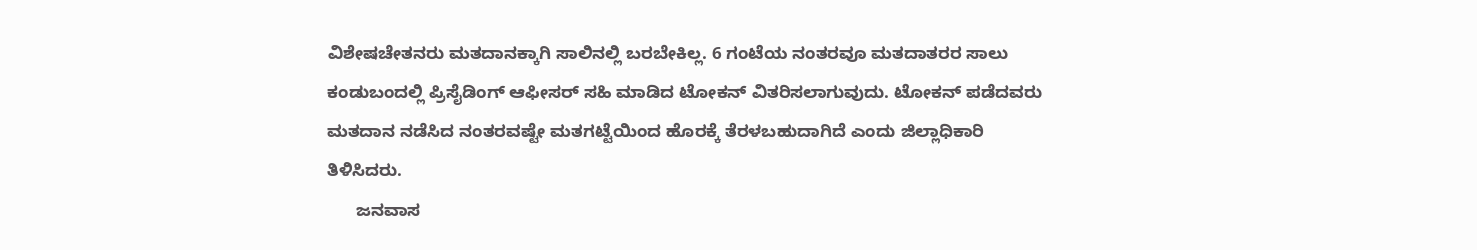ವಿಶೇಷಚೇತನರು ಮತದಾನಕ್ಕಾಗಿ ಸಾಲಿನಲ್ಲಿ ಬರಬೇಕಿಲ್ಲ. 6 ಗಂಟೆಯ ನಂತರವೂ ಮತದಾತರರ ಸಾಲು ಕಂಡುಬಂದಲ್ಲಿ ಪ್ರಿಸೈಡಿಂಗ್ ಆಫೀಸರ್ ಸಹಿ ಮಾಡಿದ ಟೋಕನ್ ವಿತರಿಸಲಾಗುವುದು. ಟೋಕನ್ ಪಡೆದವರು ಮತದಾನ ನಡೆಸಿದ ನಂತರವಷ್ಟೇ ಮತಗಟ್ಟೆಯಿಂದ ಹೊರಕ್ಕೆ ತೆರಳಬಹುದಾಗಿದೆ ಎಂದು ಜಿಲ್ಲಾಧಿಕಾರಿ ತಿಳಿಸಿದರು.
      ಜನವಾಸ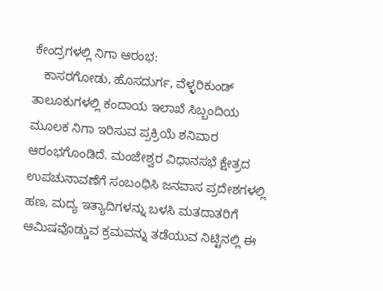ಕೇಂದ್ರಗಳಲ್ಲಿ ನಿಗಾ ಆರಂಭ:
   ಕಾಸರಗೋಡು, ಹೊಸದುರ್ಗ, ವೆಳ್ಳರಿಕುಂಡ್ ತಾಲೂಕುಗಳಲ್ಲಿ ಕಂದಾಯ ಇಲಾಖೆ ಸಿಬ್ಬಂದಿಯ ಮೂಲಕ ನಿಗಾ ಇರಿಸುವ ಪ್ರಕ್ರಿಯೆ ಶನಿವಾರ ಆರಂಭಗೊಂಡಿದೆ. ಮಂಜೇಶ್ವರ ವಿಧಾನಸಭೆ ಕ್ಷೇತ್ರದ ಉಪಚುನಾವಣೆಗೆ ಸಂಬಂಧಿಸಿ ಜನವಾಸ ಪ್ರದೇಶಗಳಲ್ಲಿ ಹಣ, ಮದ್ಯ ಇತ್ಯಾದಿಗಳನ್ನು ಬಳಸಿ ಮತದಾತರಿಗೆ ಆಮಿಷವೊಡ್ಡುವ ಕ್ರಮವನ್ನು ತಡೆಯುವ ನಿಟ್ಟಿನಲ್ಲಿ ಈ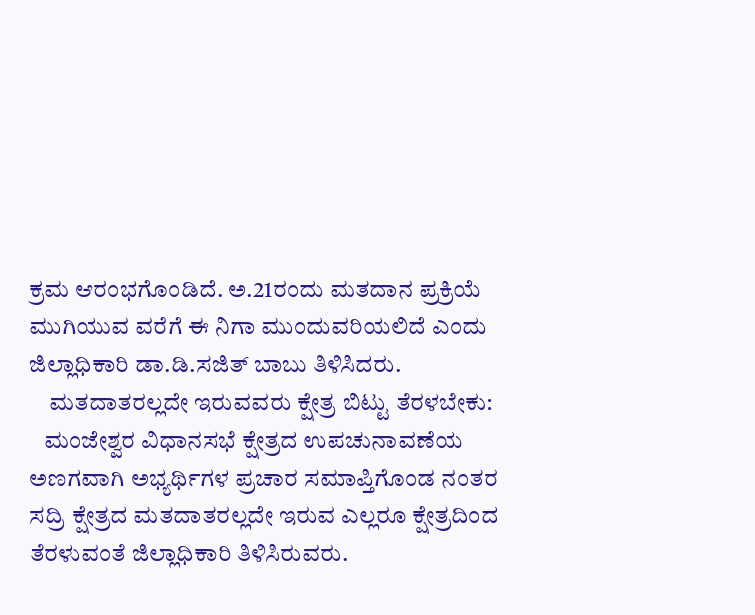ಕ್ರಮ ಆರಂಭಗೊಂಡಿದೆ. ಅ.21ರಂದು ಮತದಾನ ಪ್ರಕ್ರಿಯೆ ಮುಗಿಯುವ ವರೆಗೆ ಈ ನಿಗಾ ಮುಂದುವರಿಯಲಿದೆ ಎಂದು ಜಿಲ್ಲಾಧಿಕಾರಿ ಡಾ.ಡಿ.ಸಜಿತ್ ಬಾಬು ತಿಳಿಸಿದರು.
    ಮತದಾತರಲ್ಲದೇ ಇರುವವರು ಕ್ಷೇತ್ರ ಬಿಟ್ಟು ತೆರಳಬೇಕು:
   ಮಂಜೇಶ್ವರ ವಿಧಾನಸಭೆ ಕ್ಷೇತ್ರದ ಉಪಚುನಾವಣೆಯ ಅಣಗವಾಗಿ ಅಭ್ಯರ್ಥಿಗಳ ಪ್ರಚಾರ ಸಮಾಪ್ತಿಗೊಂಡ ನಂತರ ಸದ್ರಿ ಕ್ಷೇತ್ರದ ಮತದಾತರಲ್ಲದೇ ಇರುವ ಎಲ್ಲರೂ ಕ್ಷೇತ್ರದಿಂದ ತೆರಳುವಂತೆ ಜಿಲ್ಲಾಧಿಕಾರಿ ತಿಳಿಸಿರುವರು.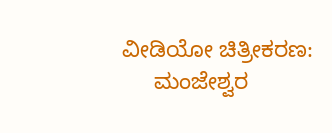ವೀಡಿಯೋ ಚಿತ್ರೀಕರಣ:
     ಮಂಜೇಶ್ವರ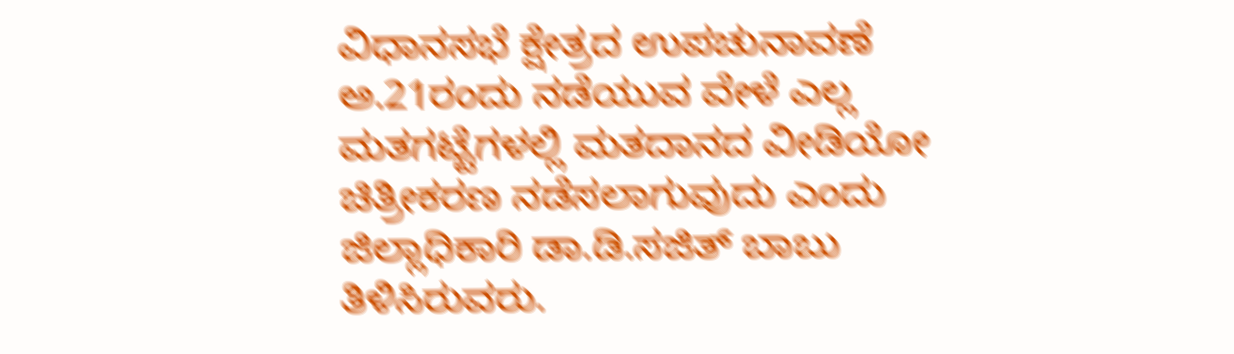ವಿಧಾನಸಭೆ ಕ್ಷೇತ್ರದ ಉಪಚುನಾವಣೆ ಅ.21ರಂದು ನಡೆಯುವ ವೇಳೆ ಎಲ್ಲ ಮತಗಟ್ಟೆಗಳಲ್ಲಿ ಮತದಾನದ ವೀಡಿಯೋ ಚಿತ್ರೀಕರಣ ನಡೆಸಲಾಗುವುದು ಎಂದು ಜಿಲ್ಲಾಧಿಕಾರಿ ಡಾ.ಡಿ.ಸಜಿತ್ ಬಾಬು ತಿಳಿಸಿರುವರು.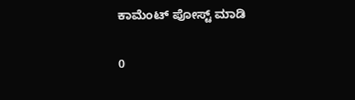ಕಾಮೆಂಟ್‌‌ ಪೋಸ್ಟ್‌ ಮಾಡಿ

0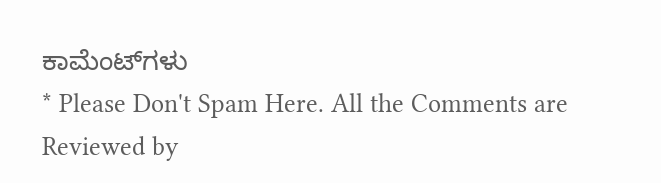ಕಾಮೆಂಟ್‌ಗಳು
* Please Don't Spam Here. All the Comments are Reviewed by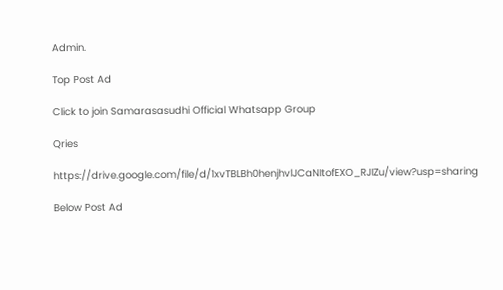Admin.

Top Post Ad

Click to join Samarasasudhi Official Whatsapp Group

Qries

https://drive.google.com/file/d/1xvTBLBh0henjhvlJCaNItofEXO_RJIZu/view?usp=sharing

Below Post Ad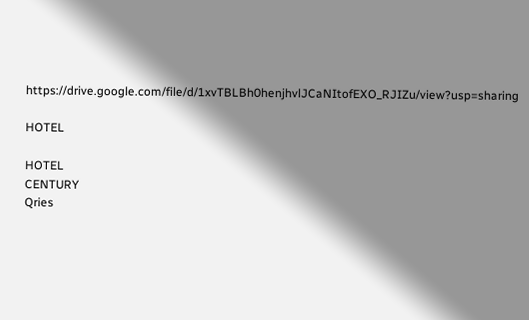https://drive.google.com/file/d/1xvTBLBh0henjhvlJCaNItofEXO_RJIZu/view?usp=sharing

HOTEL

HOTEL
CENTURY
Qries